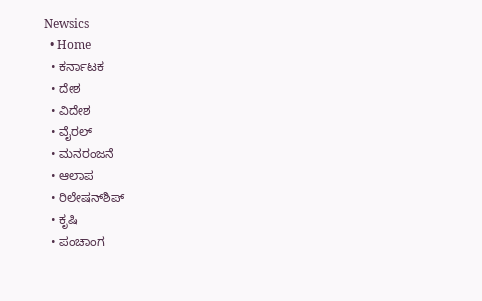Newsics
  • Home
  • ಕರ್ನಾಟಕ
  • ದೇಶ
  • ವಿದೇಶ
  • ವೈರಲ್
  • ಮನರಂಜನೆ
  • ಆಲಾಪ
  • ರಿಲೇಷನ್‌ಶಿಪ್
  • ಕೃಷಿ
  • ಪಂಚಾಂಗ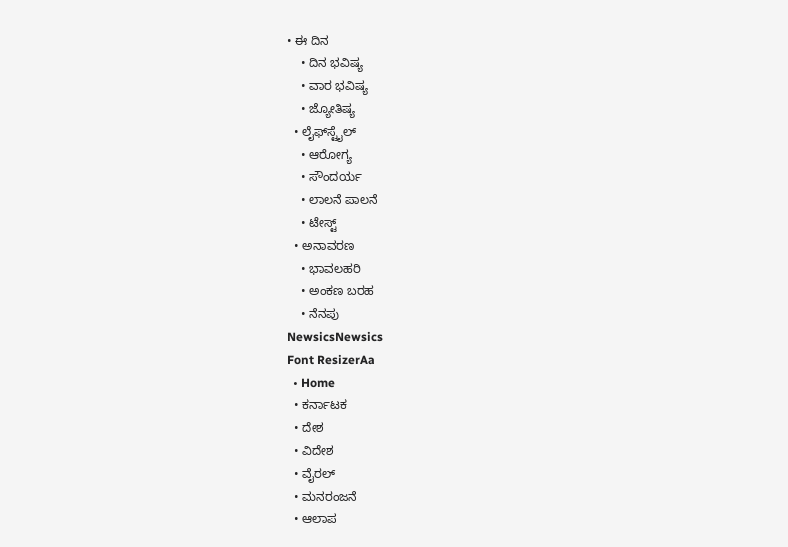• ಈ ದಿನ
    • ದಿನ ಭವಿಷ್ಯ
    • ವಾರ ಭವಿಷ್ಯ
    • ಜ್ಯೋತಿಷ್ಯ
  • ಲೈಫ್‌ಸ್ಟೈಲ್
    • ಆರೋಗ್ಯ
    • ಸೌಂದರ್ಯ
    • ಲಾಲನೆ ಪಾಲನೆ
    • ಟೇಸ್ಟ್
  • ಅನಾವರಣ
    • ಭಾವಲಹರಿ
    • ಅಂಕಣ ಬರಹ
    • ನೆನಪು
NewsicsNewsics
Font ResizerAa
  • Home
  • ಕರ್ನಾಟಕ
  • ದೇಶ
  • ವಿದೇಶ
  • ವೈರಲ್
  • ಮನರಂಜನೆ
  • ಆಲಾಪ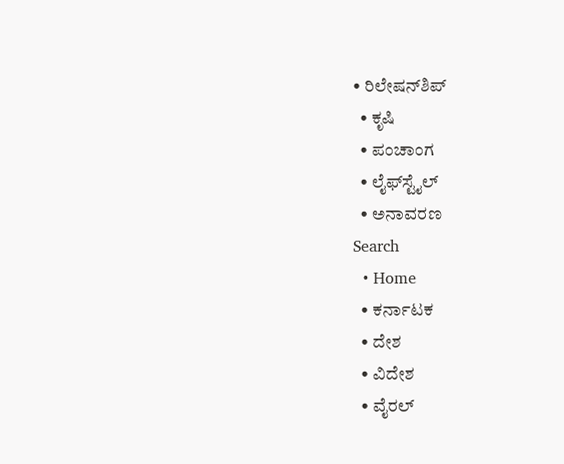• ರಿಲೇಷನ್‌ಶಿಪ್
  • ಕೃಷಿ
  • ಪಂಚಾಂಗ
  • ಲೈಫ್‌ಸ್ಟೈಲ್
  • ಅನಾವರಣ
Search
  • Home
  • ಕರ್ನಾಟಕ
  • ದೇಶ
  • ವಿದೇಶ
  • ವೈರಲ್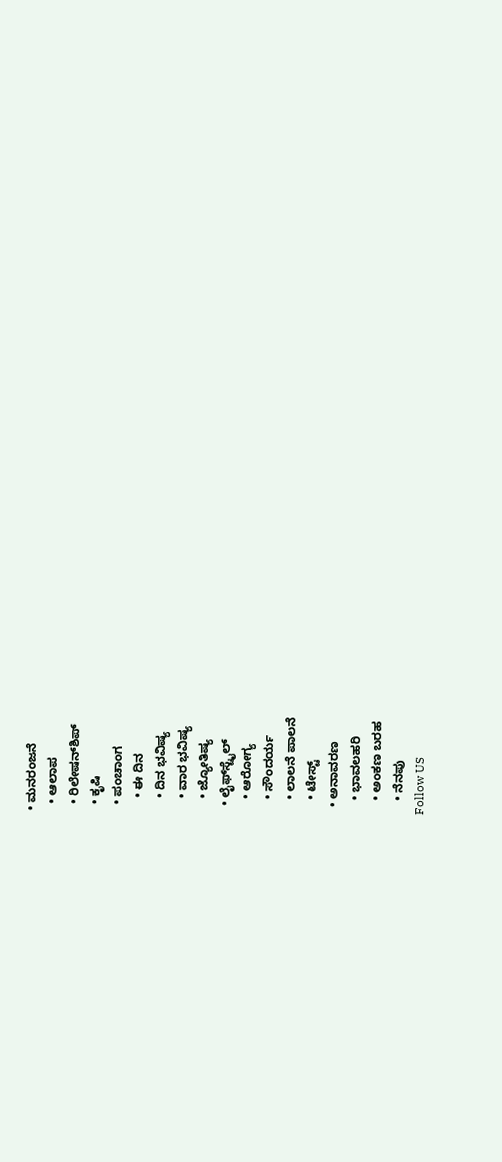• ಮನರಂಜನೆ
  • ಆಲಾಪ
  • ರಿಲೇಷನ್‌ಶಿಪ್
  • ಕೃಷಿ
  • ಪಂಚಾಂಗ
    • ಈ ದಿನ
    • ದಿನ ಭವಿಷ್ಯ
    • ವಾರ ಭವಿಷ್ಯ
    • ಜ್ಯೋತಿಷ್ಯ
  • ಲೈಫ್‌ಸ್ಟೈಲ್
    • ಆರೋಗ್ಯ
    • ಸೌಂದರ್ಯ
    • ಲಾಲನೆ ಪಾಲನೆ
    • ಟೇಸ್ಟ್
  • ಅನಾವರಣ
    • ಭಾವಲಹರಿ
    • ಅಂಕಣ ಬರಹ
    • ನೆನಪು
Follow US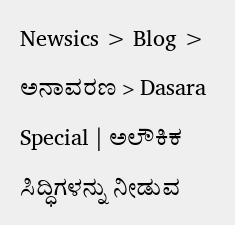Newsics > Blog > ಅನಾವರಣ > Dasara Special | ಅಲೌಕಿಕ ಸಿದ್ಧಿಗಳನ್ನು ನೀಡುವ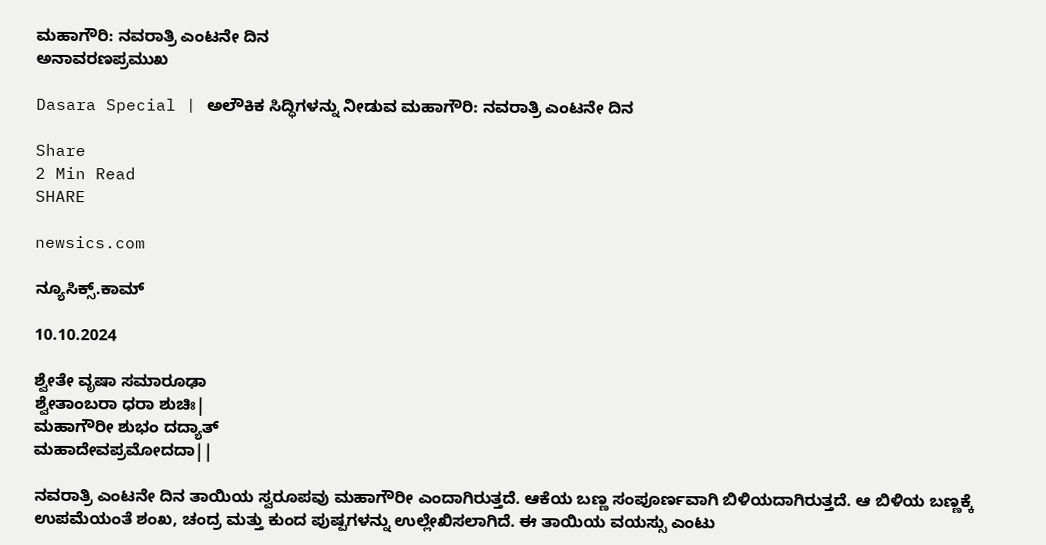ಮಹಾಗೌರಿ: ನವರಾತ್ರಿ ಎಂಟನೇ ದಿನ
ಅನಾವರಣಪ್ರಮುಖ

Dasara Special | ಅಲೌಕಿಕ ಸಿದ್ಧಿಗಳನ್ನು ನೀಡುವ ಮಹಾಗೌರಿ: ನವರಾತ್ರಿ ಎಂಟನೇ ದಿನ

Share
2 Min Read
SHARE

newsics.com

ನ್ಯೂಸಿಕ್ಸ್.ಕಾಮ್

10.10.2024

ಶ್ವೇತೇ ವೃಷಾ ಸಮಾರೂಢಾ
ಶ್ವೇತಾಂಬರಾ ಧರಾ ಶುಚಿಃ|
ಮಹಾಗೌರೀ ಶುಭಂ ದದ್ಯಾತ್
ಮಹಾದೇವಪ್ರಮೋದದಾ||

ನವರಾತ್ರಿ ಎಂಟನೇ ದಿನ ತಾಯಿಯ ಸ್ವರೂಪವು ಮಹಾಗೌರೀ ಎಂದಾಗಿರುತ್ತದೆ. ಆಕೆಯ ಬಣ್ಣ ಸಂಪೂರ್ಣವಾಗಿ ಬಿಳಿಯದಾಗಿರುತ್ತದೆ. ಆ ಬಿಳಿಯ ಬಣ್ಣಕ್ಕೆ ಉಪಮೆಯಂತೆ ಶಂಖ, ಚಂದ್ರ ಮತ್ತು ಕುಂದ ಪುಷ್ಪಗಳನ್ನು ಉಲ್ಲೇಖಿಸಲಾಗಿದೆ. ಈ ತಾಯಿಯ ವಯಸ್ಸು ಎಂಟು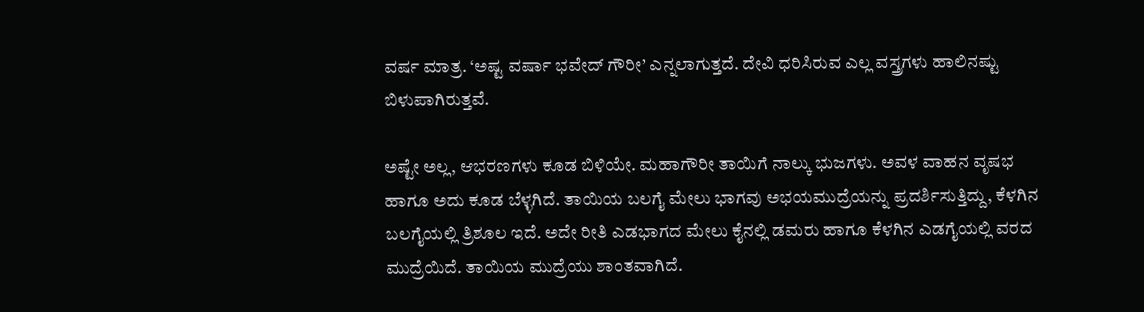ವರ್ಷ ಮಾತ್ರ. ‘ಅಷ್ಟ ವರ್ಷಾ ಭವೇದ್ ಗೌರೀ’ ಎನ್ನಲಾಗುತ್ತದೆ. ದೇವಿ ಧರಿಸಿರುವ ಎಲ್ಲ ವಸ್ತ್ರಗಳು ಹಾಲಿನಷ್ಟು ಬಿಳುಪಾಗಿರುತ್ತವೆ.

ಅಷ್ಟೇ ಅಲ್ಲ, ಆಭರಣಗಳು ಕೂಡ ಬಿಳಿಯೇ. ಮಹಾಗೌರೀ ತಾಯಿಗೆ ನಾಲ್ಕು ಭುಜಗಳು. ಅವಳ ವಾಹನ ವೃಷಭ ಹಾಗೂ ಅದು ಕೂಡ ಬೆಳ್ಳಗಿದೆ. ತಾಯಿಯ ಬಲಗೈ ಮೇಲು ಭಾಗವು ಅಭಯಮುದ್ರೆಯನ್ನು ಪ್ರದರ್ಶಿಸುತ್ತಿದ್ದು, ಕೆಳಗಿನ ಬಲಗೈಯಲ್ಲಿ ತ್ರಿಶೂಲ ಇದೆ. ಅದೇ ರೀತಿ ಎಡಭಾಗದ ಮೇಲು ಕೈನಲ್ಲಿ ಡಮರು ಹಾಗೂ ಕೆಳಗಿನ ಎಡಗೈಯಲ್ಲಿ ವರದ ಮುದ್ರೆಯಿದೆ. ತಾಯಿಯ ಮುದ್ರೆಯು ಶಾಂತವಾಗಿದೆ.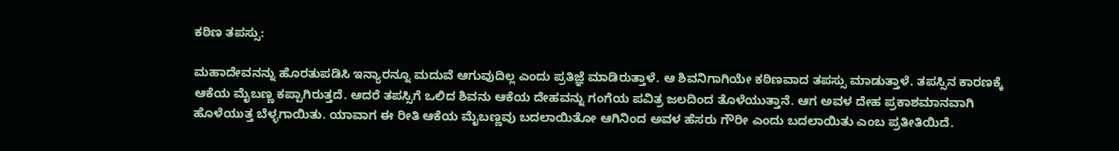ಕಠಿಣ ತಪಸ್ಸು:

ಮಹಾದೇವನನ್ನು ಹೊರತುಪಡಿಸಿ ಇನ್ಯಾರನ್ನೂ ಮದುವೆ ಆಗುವುದಿಲ್ಲ ಎಂದು ಪ್ರತಿಜ್ಞೆ ಮಾಡಿರುತ್ತಾಳೆ. ಆ ಶಿವನಿಗಾಗಿಯೇ ಕಠಿಣವಾದ ತಪಸ್ಸು ಮಾಡುತ್ತಾಳೆ. ತಪಸ್ಸಿನ ಕಾರಣಕ್ಕೆ ಆಕೆಯ ಮೈಬಣ್ಣ ಕಪ್ಪಾಗಿರುತ್ತದೆ. ಆದರೆ ತಪಸ್ಸಿಗೆ ಒಲಿದ ಶಿವನು ಆಕೆಯ ದೇಹವನ್ನು ಗಂಗೆಯ ಪವಿತ್ರ ಜಲದಿಂದ ತೊಳೆಯುತ್ತಾನೆ. ಆಗ ಅವಳ ದೇಹ ಪ್ರಕಾಶಮಾನವಾಗಿ ಹೊಳೆಯುತ್ತ ಬೆಳ್ಳಗಾಯಿತು. ಯಾವಾಗ ಈ ರೀತಿ ಆಕೆಯ ಮೈಬಣ್ಣವು ಬದಲಾಯಿತೋ ಆಗಿನಿಂದ ಅವಳ ಹೆಸರು ಗೌರೀ ಎಂದು ಬದಲಾಯಿತು ಎಂಬ ಪ್ರತೀತಿಯಿದೆ.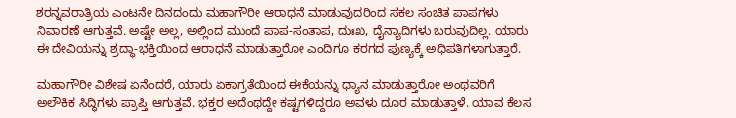ಶರನ್ನವರಾತ್ರಿಯ ಎಂಟನೇ ದಿನದಂದು ಮಹಾಗೌರೀ ಆರಾಧನೆ ಮಾಡುವುದರಿಂದ ಸಕಲ ಸಂಚಿತ ಪಾಪಗಳು ನಿವಾರಣೆ ಆಗುತ್ತವೆ. ಅಷ್ಟೇ ಅಲ್ಲ, ಅಲ್ಲಿಂದ ಮುಂದೆ ಪಾಪ-ಸಂತಾಪ, ದುಃಖ, ದೈನ್ಯಾದಿಗಳು ಬರುವುದಿಲ್ಲ. ಯಾರು ಈ ದೇವಿಯನ್ನು ಶ್ರದ್ಧಾ-ಭಕ್ತಿಯಿಂದ ಆರಾಧನೆ ಮಾಡುತ್ತಾರೋ ಎಂದಿಗೂ ಕರಗದ ಪುಣ್ಯಕ್ಕೆ ಅಧಿಪತಿಗಳಾಗುತ್ತಾರೆ.

ಮಹಾಗೌರೀ ವಿಶೇಷ ಏನೆಂದರೆ, ಯಾರು ಏಕಾಗ್ರತೆಯಿಂದ ಈಕೆಯನ್ನು ಧ್ಯಾನ ಮಾಡುತ್ತಾರೋ ಅಂಥವರಿಗೆ ಅಲೌಕಿಕ ಸಿದ್ಧಿಗಳು ಪ್ರಾಪ್ತಿ ಆಗುತ್ತವೆ. ಭಕ್ತರ ಅದೆಂಥದ್ದೇ ಕಷ್ಟಗಳಿದ್ದರೂ ಅವಳು ದೂರ ಮಾಡುತ್ತಾಳೆ. ಯಾವ ಕೆಲಸ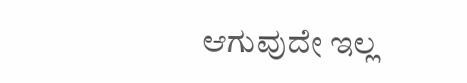ಆಗುವುದೇ ಇಲ್ಲ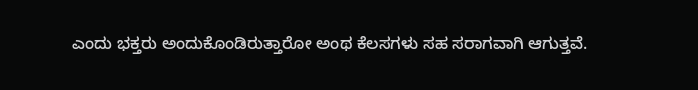ಎಂದು ಭಕ್ತರು ಅಂದುಕೊಂಡಿರುತ್ತಾರೋ ಅಂಥ ಕೆಲಸಗಳು ಸಹ ಸರಾಗವಾಗಿ ಆಗುತ್ತವೆ.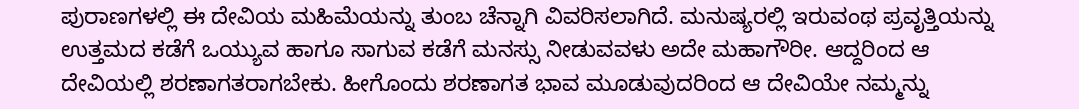ಪುರಾಣಗಳಲ್ಲಿ ಈ ದೇವಿಯ ಮಹಿಮೆಯನ್ನು ತುಂಬ ಚೆನ್ನಾಗಿ ವಿವರಿಸಲಾಗಿದೆ. ಮನುಷ್ಯರಲ್ಲಿ ಇರುವಂಥ ಪ್ರವೃತ್ತಿಯನ್ನು ಉತ್ತಮದ ಕಡೆಗೆ ಒಯ್ಯುವ ಹಾಗೂ ಸಾಗುವ ಕಡೆಗೆ ಮನಸ್ಸು ನೀಡುವವಳು ಅದೇ ಮಹಾಗೌರೀ. ಆದ್ದರಿಂದ ಆ ದೇವಿಯಲ್ಲಿ ಶರಣಾಗತರಾಗಬೇಕು. ಹೀಗೊಂದು ಶರಣಾಗತ ಭಾವ ಮೂಡುವುದರಿಂದ ಆ ದೇವಿಯೇ ನಮ್ಮನ್ನು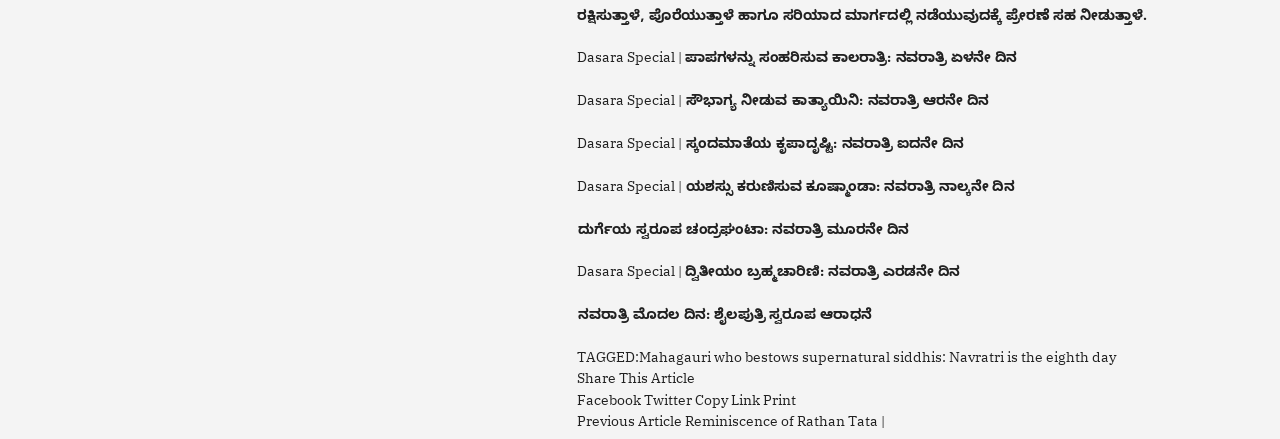ರಕ್ಷಿಸುತ್ತಾಳೆ, ಪೊರೆಯುತ್ತಾಳೆ ಹಾಗೂ ಸರಿಯಾದ ಮಾರ್ಗದಲ್ಲಿ ನಡೆಯುವುದಕ್ಕೆ ಪ್ರೇರಣೆ ಸಹ ನೀಡುತ್ತಾಳೆ.

Dasara Special | ಪಾಪಗಳನ್ನು ಸಂಹರಿಸುವ ಕಾಲರಾತ್ರಿ: ನವರಾತ್ರಿ ಏಳನೇ ದಿನ

Dasara Special | ಸೌಭಾಗ್ಯ ನೀಡುವ ಕಾತ್ಯಾಯಿನಿ: ನವರಾತ್ರಿ ಆರನೇ ದಿನ

Dasara Special | ಸ್ಕಂದಮಾತೆಯ ಕೃಪಾದೃಷ್ಟಿ: ನವರಾತ್ರಿ ಐದನೇ ದಿನ

Dasara Special | ಯಶಸ್ಸು ಕರುಣಿಸುವ ಕೂಷ್ಮಾಂಡಾ: ನವರಾತ್ರಿ ನಾಲ್ಕನೇ ದಿನ

ದುರ್ಗೆಯ ಸ್ವರೂಪ ಚಂದ್ರಘಂಟಾ: ನವರಾತ್ರಿ ಮೂರನೇ ದಿನ

Dasara Special | ದ್ವಿತೀಯಂ ಬ್ರಹ್ಮಚಾರಿಣಿ: ನವರಾತ್ರಿ ಎರಡನೇ ದಿನ

ನವರಾತ್ರಿ ಮೊದಲ ದಿನ: ಶೈಲಪುತ್ರಿ ಸ್ವರೂಪ ಆರಾಧನೆ

TAGGED:Mahagauri who bestows supernatural siddhis: Navratri is the eighth day
Share This Article
Facebook Twitter Copy Link Print
Previous Article Reminiscence of Rathan Tata |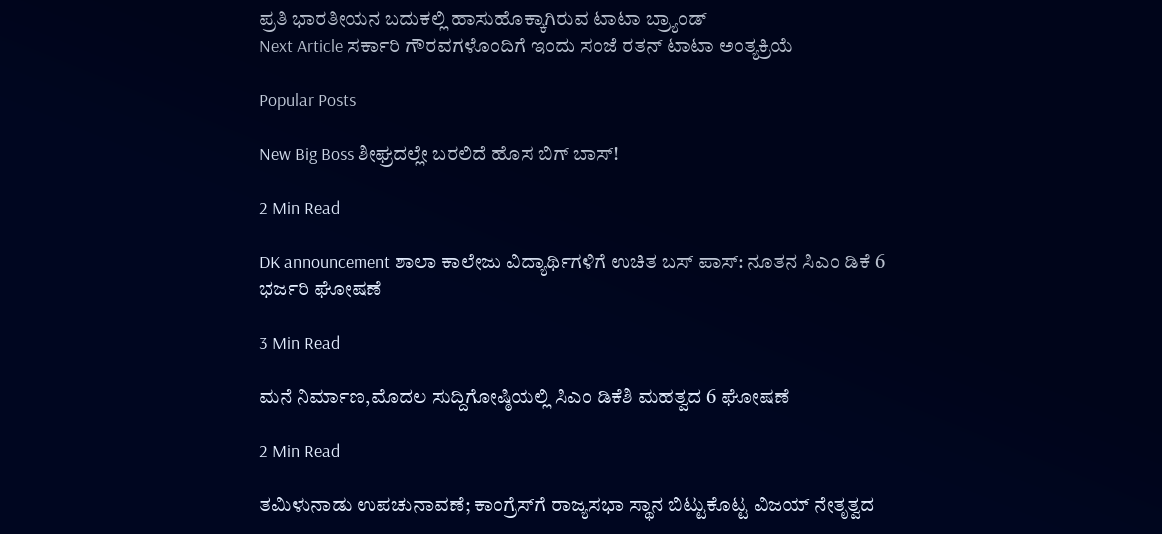ಪ್ರತಿ ಭಾರತೀಯನ ಬದುಕಲ್ಲಿ ಹಾಸುಹೊಕ್ಕಾಗಿರುವ ಟಾಟಾ ಬ್ರ್ಯಾಂಡ್
Next Article ಸರ್ಕಾರಿ ಗೌರವಗಳೊಂದಿಗೆ ಇಂದು ಸಂಜೆ ರತನ್ ಟಾಟಾ ಅಂತ್ಯಕ್ರಿಯೆ

Popular Posts

New Big Boss ಶೀಘ್ರದಲ್ಲೇ ಬರಲಿದೆ ಹೊಸ ಬಿಗ್ ಬಾಸ್!

2 Min Read

DK announcement ಶಾಲಾ ಕಾಲೇಜು ವಿದ್ಯಾರ್ಥಿಗಳಿಗೆ ಉಚಿತ ಬಸ್ ಪಾಸ್: ನೂತನ ಸಿಎಂ ಡಿಕೆ 6 ಭರ್ಜರಿ ಘೋಷಣೆ

3 Min Read

ಮನೆ ನಿರ್ಮಾಣ,ಮೊದಲ ಸುದ್ದಿಗೋಷ್ಠಿಯಲ್ಲಿ ಸಿಎಂ ಡಿಕೆಶಿ ಮಹತ್ವದ 6 ಘೋಷಣೆ

2 Min Read

ತಮಿಳುನಾಡು ಉಪಚುನಾವಣೆ; ಕಾಂಗ್ರೆಸ್‌ಗೆ ರಾಜ್ಯಸಭಾ ಸ್ಥಾನ ಬಿಟ್ಟುಕೊಟ್ಟ ವಿಜಯ್ ನೇತೃತ್ವದ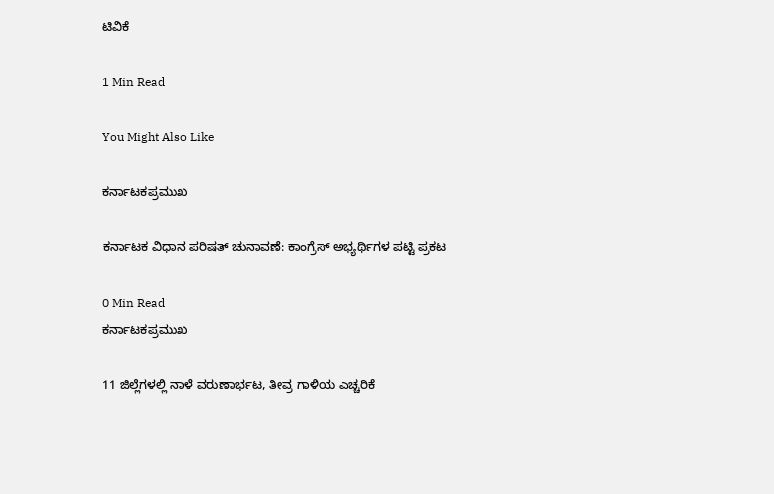ಟಿವಿಕೆ

1 Min Read

You Might Also Like

ಕರ್ನಾಟಕಪ್ರಮುಖ

ಕರ್ನಾಟಕ ವಿಧಾನ ಪರಿಷತ್ ಚುನಾವಣೆ: ಕಾಂಗ್ರೆಸ್ ಅಭ್ಯರ್ಥಿಗಳ ಪಟ್ಟಿ ಪ್ರಕಟ

0 Min Read
ಕರ್ನಾಟಕಪ್ರಮುಖ

11 ಜಿಲ್ಲೆಗಳಲ್ಲಿ ನಾಳೆ ವರುಣಾರ್ಭಟ, ತೀವ್ರ ಗಾಳಿಯ ಎಚ್ಚರಿಕೆ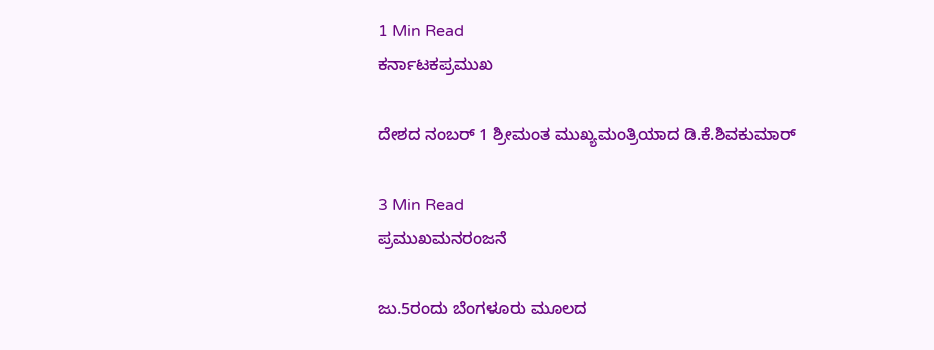1 Min Read
ಕರ್ನಾಟಕಪ್ರಮುಖ

ದೇಶದ ನಂಬರ್‌ 1 ಶ್ರೀಮಂತ ಮುಖ್ಯಮಂತ್ರಿಯಾದ ಡಿ.ಕೆ.ಶಿವಕುಮಾರ್‌

3 Min Read
ಪ್ರಮುಖಮನರಂಜನೆ

ಜು.5ರಂದು ಬೆಂಗಳೂರು ಮೂಲದ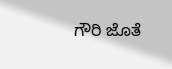ಗೌರಿ ಜೊತೆ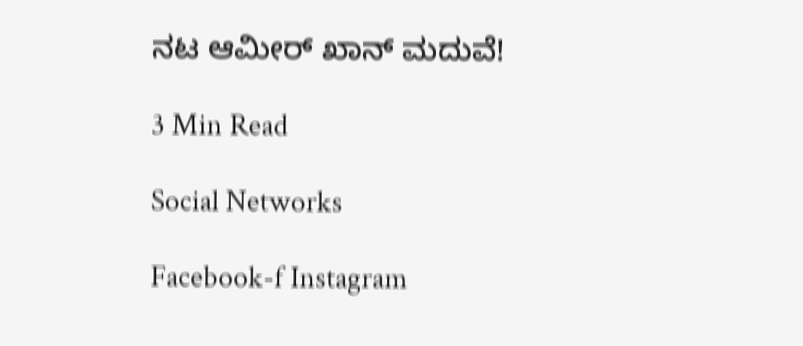ನಟ ಆಮೀ‌ರ್ ಖಾನ್ ಮದುವೆ!

3 Min Read

Social Networks

Facebook-f Instagram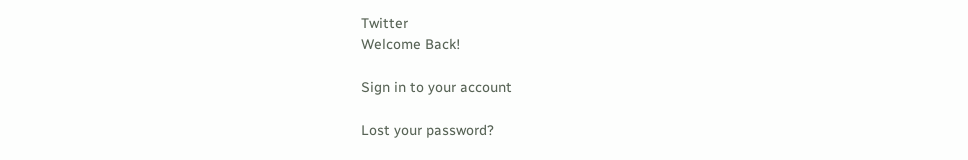Twitter
Welcome Back!

Sign in to your account

Lost your password?